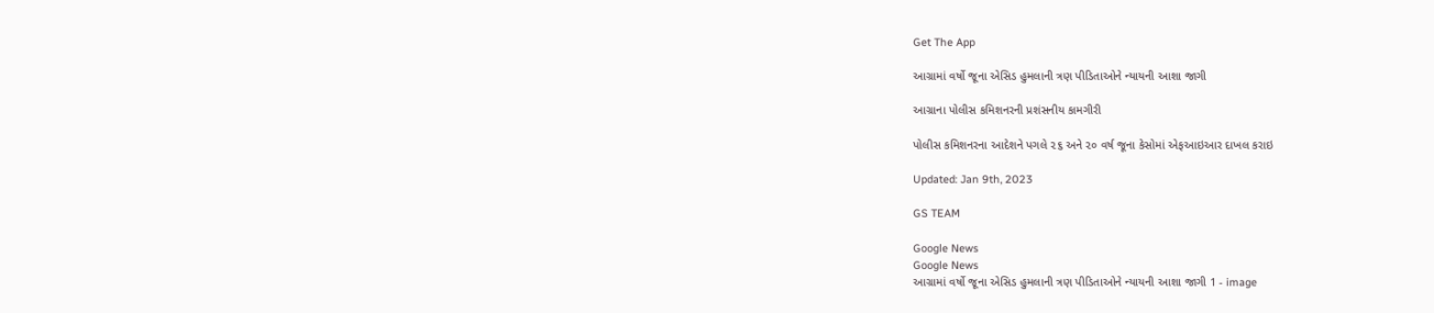Get The App

આગ્રામાં વર્ષો જૂના એસિડ હુમલાની ત્રણ પીડિતાઓને ન્યાયની આશા જાગી

આગ્રાના પોલીસ કમિશનરની પ્રશંસનીય કામગીરી

પોલીસ કમિશનરના આદેશને પગલે ૨૬ અને ૨૦ વર્ષ જૂના કેસોમાં એફઆઇઆર દાખલ કરાઇ

Updated: Jan 9th, 2023

GS TEAM

Google News
Google News
આગ્રામાં વર્ષો જૂના એસિડ હુમલાની ત્રણ પીડિતાઓને ન્યાયની આશા જાગી 1 - image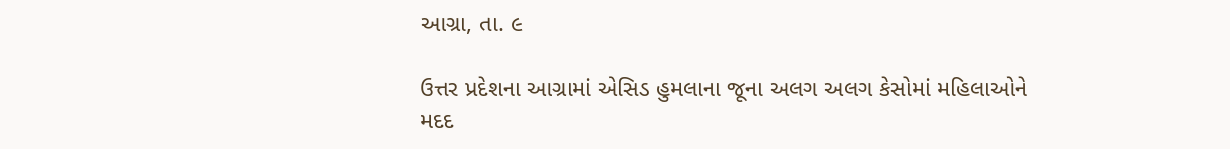આગ્રા, તા. ૯

ઉત્તર પ્રદેશના આગ્રામાં એસિડ હુમલાના જૂના અલગ અલગ કેસોમાં મહિલાઓને મદદ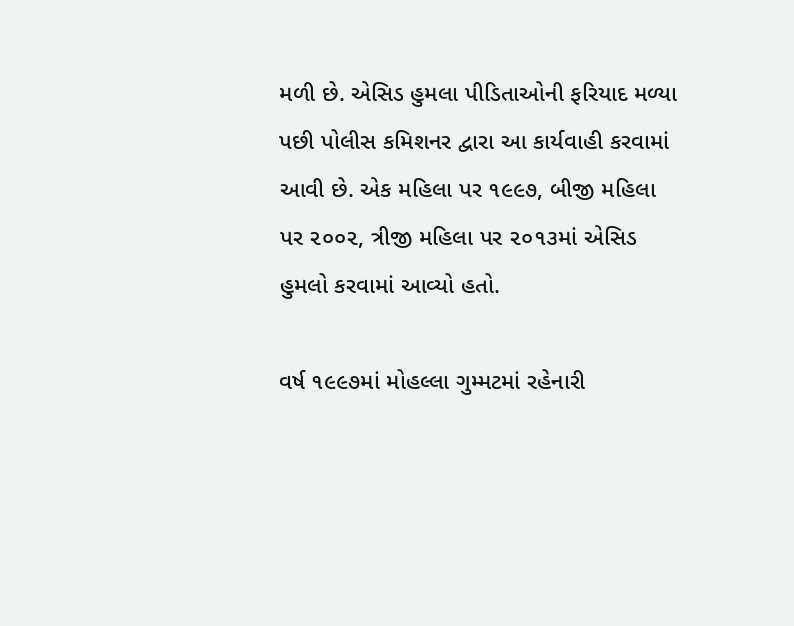મળી છે. એસિડ હુમલા પીડિતાઓની ફરિયાદ મળ્યા પછી પોલીસ કમિશનર દ્વારા આ કાર્યવાહી કરવામાં આવી છે. એક મહિલા પર ૧૯૯૭, બીજી મહિલા પર ૨૦૦૨, ત્રીજી મહિલા પર ૨૦૧૩માં એસિડ હુમલો કરવામાં આવ્યો હતો.

વર્ષ ૧૯૯૭માં મોહલ્લા ગુમ્મટમાં રહેનારી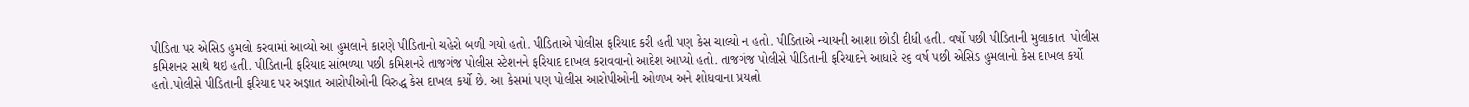પીડિતા પર એસિડ હુમલો કરવામાં આવ્યો આ હુમલાને કારણે પીડિતાનો ચહેરો બળી ગયો હતો. પીડિતાએ પોલીસ ફરિયાદ કરી હતી પણ કેસ ચાલ્યો ન હતો. પીડિતાએ ન્યાયની આશા છોડી દીધી હતી. વર્ષો પછી પીડિતાની મુલાકાત  પોલીસ કમિશનર સાથે થઇ હતી. પીડિતાની ફરિયાદ સાંભળ્યા પછી કમિશનરે તાજગંજ પોલીસ સ્ટેશનને ફરિયાદ દાખલ કરાવવાનો આદેશ આપ્યો હતો. તાજગંજ પોલીસે પીડિતાની ફરિયાદને આધારે ૨૬ વર્ષ પછી એસિડ હુમલાનો કેસ દાખલ કર્યો હતો.પોલીસે પીડિતાની ફરિયાદ પર અજ્ઞાત આરોપીઓની વિરુદ્ધ કેસ દાખલ કર્યો છે. આ કેસમાં પણ પોલીસ આરોપીઓની ઓળખ અને શોધવાના પ્રયત્નો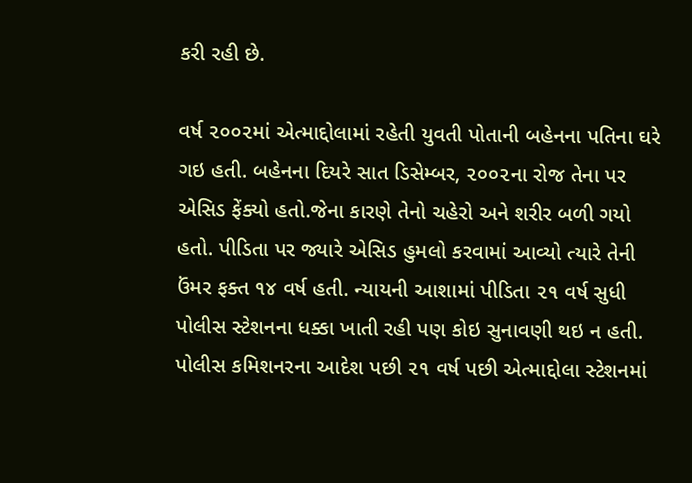કરી રહી છે.

વર્ષ ૨૦૦૨માં એત્માદ્દોલામાં રહેતી યુવતી પોતાની બહેનના પતિના ઘરે ગઇ હતી. બહેનના દિયરે સાત ડિસેમ્બર, ૨૦૦૨ના રોજ તેના પર એસિડ ફેંક્યો હતો.જેના કારણે તેનો ચહેરો અને શરીર બળી ગયો હતો. પીડિતા પર જ્યારે એસિડ હુમલો કરવામાં આવ્યો ત્યારે તેની ઉંમર ફક્ત ૧૪ વર્ષ હતી. ન્યાયની આશામાં પીડિતા ૨૧ વર્ષ સુધી પોલીસ સ્ટેશનના ધક્કા ખાતી રહી પણ કોઇ સુનાવણી થઇ ન હતી. પોલીસ કમિશનરના આદેશ પછી ૨૧ વર્ષ પછી એત્માદ્દોલા સ્ટેશનમાં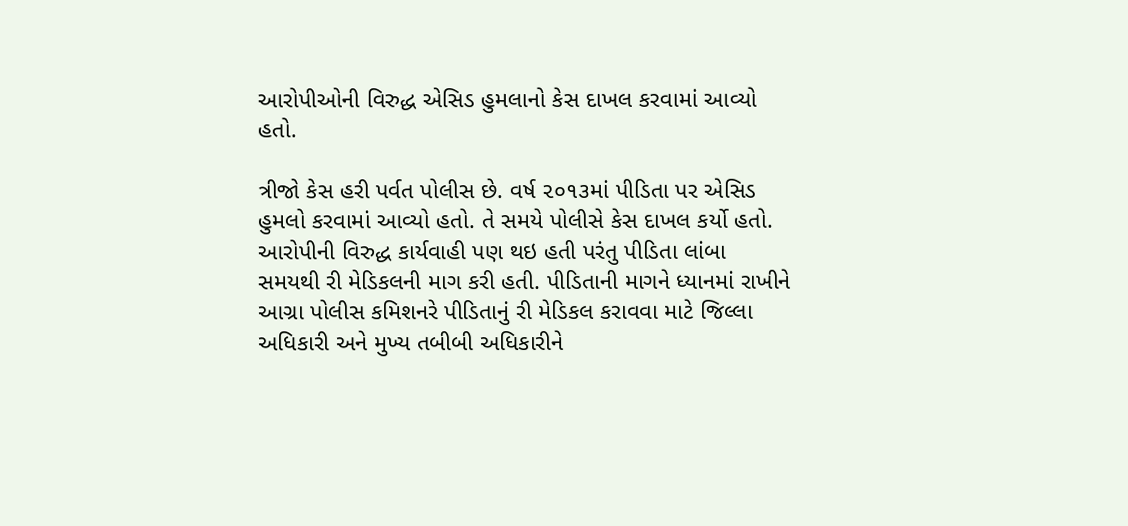આરોપીઓની વિરુદ્ધ એસિડ હુમલાનો કેસ દાખલ કરવામાં આવ્યો હતો.

ત્રીજો કેસ હરી પર્વત પોલીસ છે. વર્ષ ૨૦૧૩માં પીડિતા પર એસિડ હુમલો કરવામાં આવ્યો હતો. તે સમયે પોલીસે કેસ દાખલ કર્યો હતો. આરોપીની વિરુદ્ધ કાર્યવાહી પણ થઇ હતી પરંતુ પીડિતા લાંબા સમયથી રી મેડિકલની માગ કરી હતી. પીડિતાની માગને ધ્યાનમાં રાખીને આગ્રા પોલીસ કમિશનરે પીડિતાનું રી મેડિકલ કરાવવા માટે જિલ્લા અધિકારી અને મુખ્ય તબીબી અધિકારીને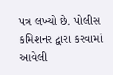પત્ર લખ્યો છે. પોલીસ કમિશનર દ્વારા કરવામાં આવેલી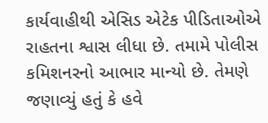કાર્યવાહીથી એસિડ એટેક પીડિતાઓએ રાહતના શ્વાસ લીધા છે. તમામે પોલીસ કમિશનરનો આભાર માન્યો છે. તેમણે જણાવ્યું હતું કે હવે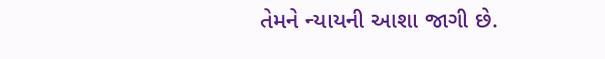તેમને ન્યાયની આશા જાગી છે.